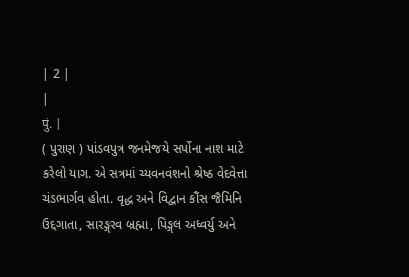| 2 |
|
पुं. |
( પુરાણ ) પાંડવપુત્ર જનમેજયે સર્પોના નાશ માટે કરેલો યાગ. એ સત્રમાં ચ્યવનવંશનો શ્રેષ્ઠ વેદવેત્તા ચંડભાર્ગવ હોતા. વૃદ્ધ અને વિદ્વાન કૌંસ જૈમિનિ ઉદ્દગાતા, સારઙ્ગરવ બ્રહ્મા, પિઙ્ગલ અધ્વર્યુ અને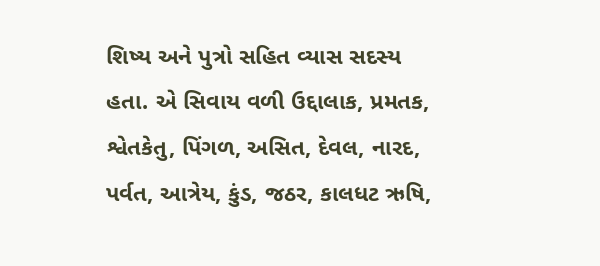શિષ્ય અને પુત્રો સહિત વ્યાસ સદસ્ય હતા. એ સિવાય વળી ઉદ્દાલાક, પ્રમતક, શ્વેતકેતુ, પિંગળ, અસિત, દેવલ, નારદ, પર્વત, આત્રેય, કુંડ, જઠર, કાલધટ ઋષિ,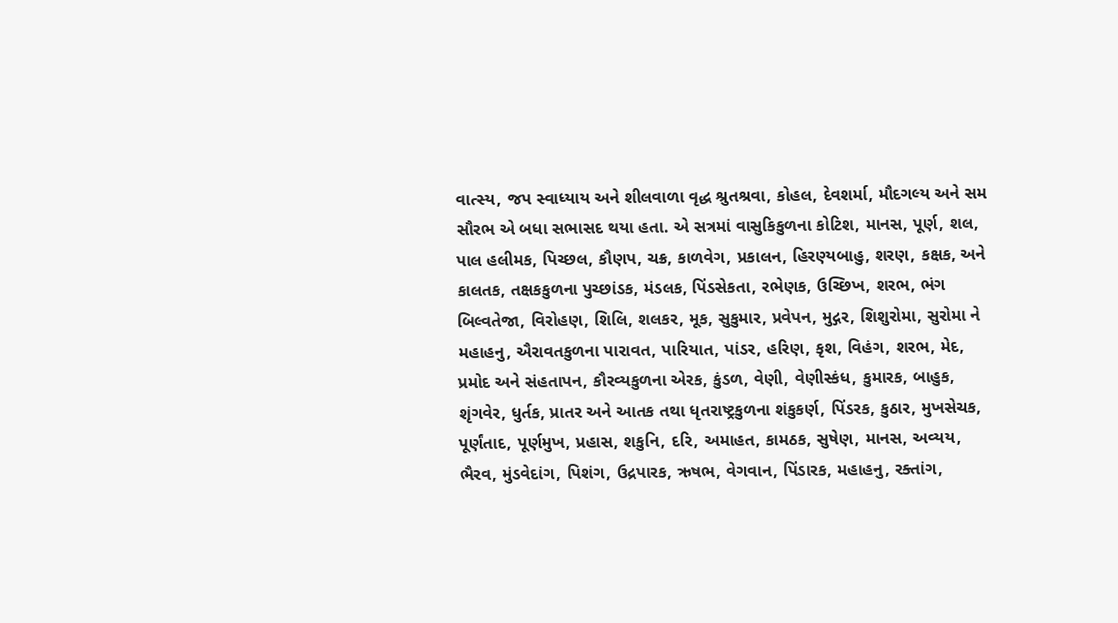વાત્સ્ય, જપ સ્વાધ્યાય અને શીલવાળા વૃદ્ધ શ્રુતશ્રવા, કોહલ, દેવશર્મા, મૌદગલ્ય અને સમ સૌરભ એ બધા સભાસદ થયા હતા. એ સત્રમાં વાસુકિકુળના કોટિશ, માનસ, પૂર્ણ, શલ, પાલ હલીમક, પિચ્છલ, કૌણપ, ચક્ર, કાળવેગ, પ્રકાલન, હિરણ્યબાહુ, શરણ, કક્ષક, અને કાલતક, તક્ષકકુળના પુચ્છાંડક, મંડલક, પિંડસેકતા, રભેણક, ઉચ્છિખ, શરભ, ભંગ બિલ્વતેજા, વિરોહણ, શિલિ, શલકર, મૂક, સુકુમાર, પ્રવેપન, મુદ્ગર, શિશુરોમા, સુરોમા ને મહાહનુ, ઐરાવતકુળના પારાવત, પારિયાત, પાંડર, હરિણ, કૃશ, વિહંગ, શરભ, મેદ, પ્રમોદ અને સંહતાપન, કૌરવ્યકુળના એરક, કુંડળ, વેણી, વેણીસ્કંધ, કુમારક, બાહુક, શૃંગવેર, ધુર્તક, પ્રાતર અને આતક તથા ધૃતરાષ્ટ્રકુળના શંકુકર્ણ, પિંડરક, કુઠાર, મુખસેચક, પૂર્ણંતાદ, પૂર્ણમુખ, પ્રહાસ, શકુનિ, દરિ, અમાહત, કામઠક, સુષેણ, માનસ, અવ્યય, ભૈરવ, મુંડવેદાંગ, પિશંગ, ઉદ્રપારક, ઋષભ, વેગવાન, પિંડારક, મહાહનુ, રક્તાંગ,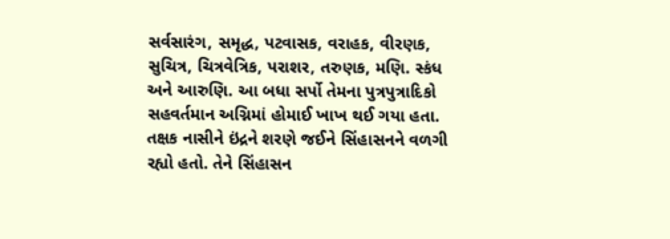સર્વસારંગ, સમૃદ્ધ, પટવાસક, વરાહક, વીરણક, સુચિત્ર, ચિત્રવેત્રિક, પરાશર, તરુણક, મણિ. સ્કંધ અને આરુણિ. આ બધા સર્પો તેમના પુત્રપુત્રાદિકો સહવર્તમાન અગ્નિમાં હોમાઈ ખાખ થઈ ગયા હતા. તક્ષક નાસીને ઇંદ્રને શરણે જઈને સિંહાસનને વળગી રહ્યો હતો. તેને સિંહાસન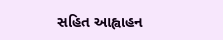સહિત આહ્વાહન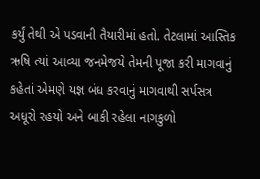કર્યું તેથી એ પડવાની તૈયારીમાં હતો. તેટલામાં આસ્તિક ઋષિ ત્યાં આવ્યા જનમેજયે તેમની પૂજા કરી માગવાનું કહેતાં એમણે યજ્ઞ બંધ કરવાનું માગવાથી સર્પસત્ર અધૂરો રહયો અને બાકી રહેલા નાગકુળો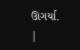ઊગર્યા.
|